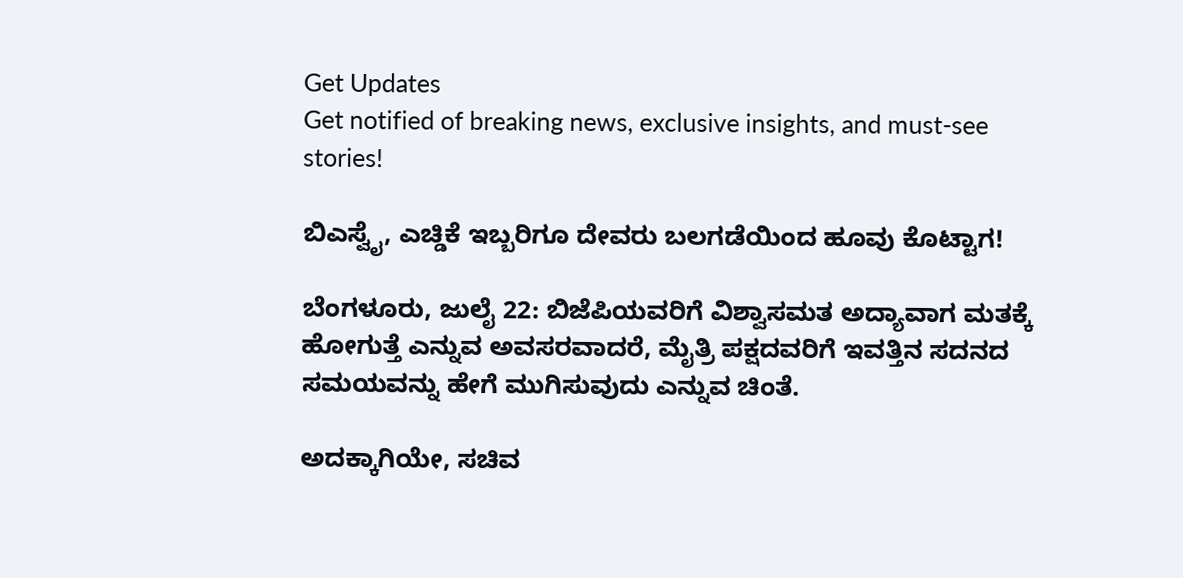Get Updates
Get notified of breaking news, exclusive insights, and must-see stories!

ಬಿಎಸ್ವೈ, ಎಚ್ಡಿಕೆ ಇಬ್ಬರಿಗೂ ದೇವರು ಬಲಗಡೆಯಿಂದ ಹೂವು ಕೊಟ್ಟಾಗ!

ಬೆಂಗಳೂರು, ಜುಲೈ 22: ಬಿಜೆಪಿಯವರಿಗೆ ವಿಶ್ವಾಸಮತ ಅದ್ಯಾವಾಗ ಮತಕ್ಕೆ ಹೋಗುತ್ತೆ ಎನ್ನುವ ಅವಸರವಾದರೆ, ಮೈತ್ರಿ ಪಕ್ಷದವರಿಗೆ ಇವತ್ತಿನ ಸದನದ ಸಮಯವನ್ನು ಹೇಗೆ ಮುಗಿಸುವುದು ಎನ್ನುವ ಚಿಂತೆ.

ಅದಕ್ಕಾಗಿಯೇ, ಸಚಿವ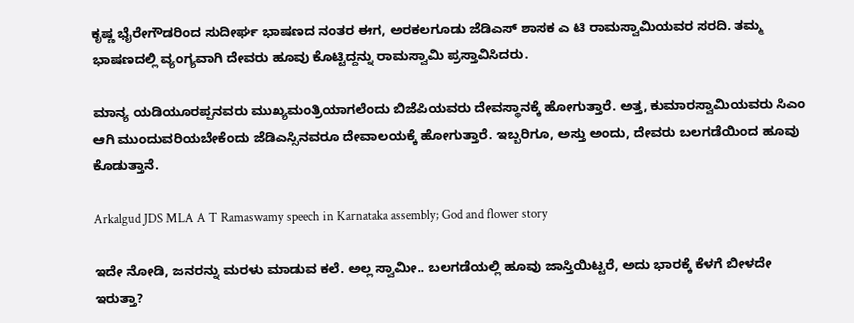ಕೃಷ್ಣ ಭೈರೇಗೌಡರಿಂದ ಸುದೀರ್ಘ ಭಾಷಣದ ನಂತರ ಈಗ, ಅರಕಲಗೂಡು ಜೆಡಿಎಸ್ ಶಾಸಕ ಎ ಟಿ ರಾಮಸ್ವಾಮಿಯವರ ಸರದಿ. ತಮ್ಮ ಭಾಷಣದಲ್ಲಿ ವ್ಯಂಗ್ಯವಾಗಿ ದೇವರು ಹೂವು ಕೊಟ್ಟಿದ್ದನ್ನು ರಾಮಸ್ವಾಮಿ ಪ್ರಸ್ತಾವಿಸಿದರು.

ಮಾನ್ಯ ಯಡಿಯೂರಪ್ಪನವರು ಮುಖ್ಯಮಂತ್ರಿಯಾಗಲೆಂದು ಬಿಜೆಪಿಯವರು ದೇವಸ್ಥಾನಕ್ಕೆ ಹೋಗುತ್ತಾರೆ. ಅತ್ತ, ಕುಮಾರಸ್ವಾಮಿಯವರು ಸಿಎಂ ಆಗಿ ಮುಂದುವರಿಯಬೇಕೆಂದು ಜೆಡಿಎಸ್ಸಿನವರೂ ದೇವಾಲಯಕ್ಕೆ ಹೋಗುತ್ತಾರೆ. ಇಬ್ಬರಿಗೂ, ಅಸ್ತು ಅಂದು, ದೇವರು ಬಲಗಡೆಯಿಂದ ಹೂವು ಕೊಡುತ್ತಾನೆ.

Arkalgud JDS MLA A T Ramaswamy speech in Karnataka assembly; God and flower story

ಇದೇ ನೋಡಿ, ಜನರನ್ನು ಮರಳು ಮಾಡುವ ಕಲೆ. ಅಲ್ಲ ಸ್ವಾಮೀ.. ಬಲಗಡೆಯಲ್ಲಿ ಹೂವು ಜಾಸ್ತಿಯಿಟ್ಟರೆ, ಅದು ಭಾರಕ್ಕೆ ಕೆಳಗೆ ಬೀಳದೇ ಇರುತ್ತಾ?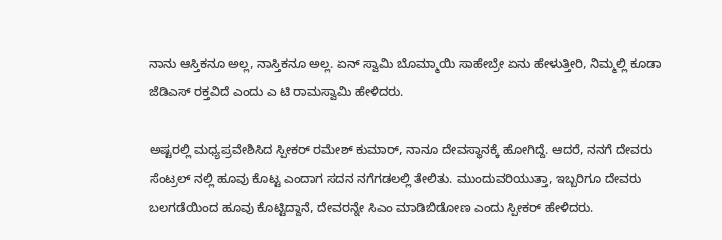ನಾನು ಆಸ್ತಿಕನೂ ಅಲ್ಲ, ನಾಸ್ತಿಕನೂ ಅಲ್ಲ. ಏನ್ ಸ್ವಾಮಿ ಬೊಮ್ಮಾಯಿ ಸಾಹೇಬ್ರೇ ಏನು ಹೇಳುತ್ತೀರಿ, ನಿಮ್ಮಲ್ಲಿ ಕೂಡಾ ಜೆಡಿಎಸ್ ರಕ್ತವಿದೆ ಎಂದು ಎ ಟಿ ರಾಮಸ್ವಾಮಿ ಹೇಳಿದರು.

ಅಷ್ಟರಲ್ಲಿ ಮಧ್ಯಪ್ರವೇಶಿಸಿದ ಸ್ಪೀಕರ್ ರಮೇಶ್ ಕುಮಾರ್, ನಾನೂ ದೇವಸ್ಥಾನಕ್ಕೆ ಹೋಗಿದ್ದೆ. ಆದರೆ, ನನಗೆ ದೇವರು ಸೆಂಟ್ರಲ್ ನಲ್ಲಿ ಹೂವು ಕೊಟ್ಟ ಎಂದಾಗ ಸದನ ನಗೆಗಡಲಲ್ಲಿ ತೇಲಿತು. ಮುಂದುವರಿಯುತ್ತಾ, ಇಬ್ಬರಿಗೂ ದೇವರು ಬಲಗಡೆಯಿಂದ ಹೂವು ಕೊಟ್ಟಿದ್ದಾನೆ, ದೇವರನ್ನೇ ಸಿಎಂ ಮಾಡಿಬಿಡೋಣ ಎಂದು ಸ್ಪೀಕರ್ ಹೇಳಿದರು.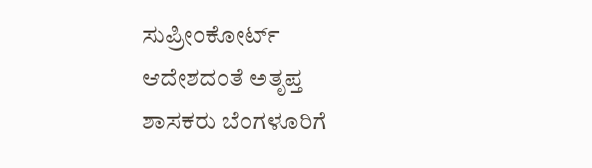ಸುಪ್ರೀಂಕೋರ್ಟ್ ಆದೇಶದಂತೆ ಅತೃಪ್ತ ಶಾಸಕರು ಬೆಂಗಳೂರಿಗೆ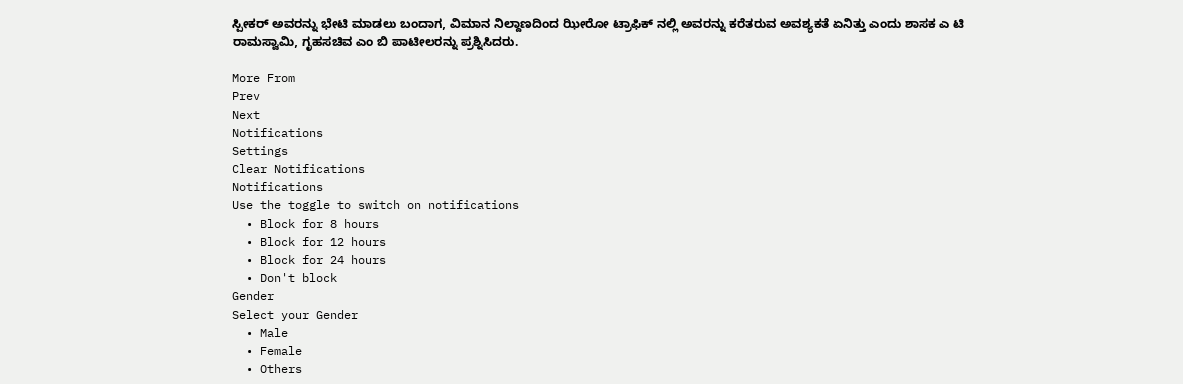ಸ್ಪೀಕರ್ ಅವರನ್ನು ಭೇಟಿ ಮಾಡಲು ಬಂದಾಗ, ವಿಮಾನ ನಿಲ್ದಾಣದಿಂದ ಝೀರೋ ಟ್ರಾಫಿಕ್ ನಲ್ಲಿ ಅವರನ್ನು ಕರೆತರುವ ಅವಶ್ಯಕತೆ ಏನಿತ್ತು ಎಂದು ಶಾಸಕ ಎ ಟಿ ರಾಮಸ್ವಾಮಿ, ಗೃಹಸಚಿವ ಎಂ ಬಿ ಪಾಟೀಲರನ್ನು ಪ್ರಶ್ನಿಸಿದರು.

More From
Prev
Next
Notifications
Settings
Clear Notifications
Notifications
Use the toggle to switch on notifications
  • Block for 8 hours
  • Block for 12 hours
  • Block for 24 hours
  • Don't block
Gender
Select your Gender
  • Male
  • Female
  • Others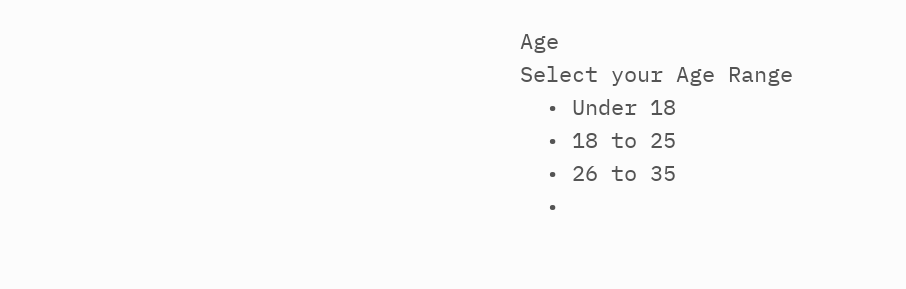Age
Select your Age Range
  • Under 18
  • 18 to 25
  • 26 to 35
  •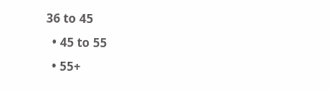36 to 45
  • 45 to 55
  • 55+